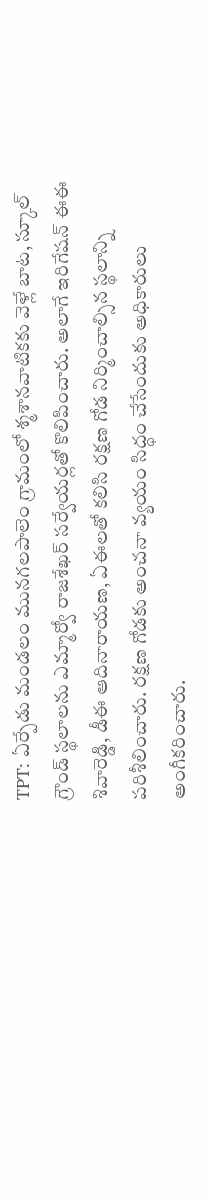TPT: ఏర్పేడు మండలం మునగలపాలెం గ్రామంలో శ్మశానవాటికకు వెళ్లే బాట, స్కూల్ గ్రౌండ్ స్థలాలను ఎమ్మార్వో రాజశేఖర్ సర్వేయర్లతో కొలిపించారు. అలాగే ఇరిగేషన్ ఈఈ శివారెడ్డి, డీఈ ఆదినారాయణ, ఏఈలతో కలిసి రక్షణ గోడ నిర్మించాల్సిన స్థలాన్ని పరిశీలించారు. రక్షణ గోడకు అంచనా వ్యయం సిద్ధం చేసేందుకు అధికారులు అంగీకరించారు.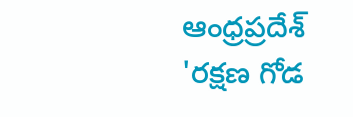ఆంధ్రప్రదేశ్
'రక్షణ గోడ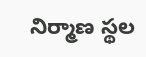నిర్మాణ స్థల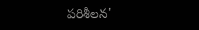పరిశీలన'